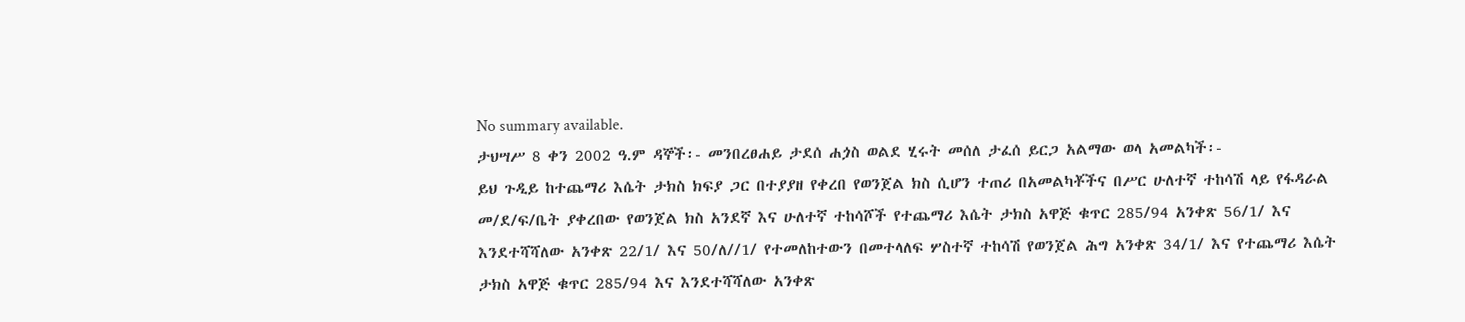No summary available.
ታህሣሥ 8 ቀን 2002 ዓ.ም ዳኞች፡- መንበረፀሐይ ታደሰ ሐጏስ ወልደ ሂሩት መሰለ ታፈሰ ይርጋ አልማው ወላ አመልካች፡-
ይህ ጉዲይ ከተጨማሪ እሴት ታክስ ክፍያ ጋር በተያያዘ የቀረበ የወንጀል ክስ ሲሆን ተጠሪ በአመልካቾችና በሥር ሁለተኛ ተከሳሽ ላይ የፋዳራል መ/ደ/ፍ/ቤት ያቀረበው የወንጀል ክስ አንደኛ እና ሁለተኛ ተከሳሾች የተጨማሪ እሴት ታክስ አዋጅ ቁጥር 285/94 አንቀጽ 56/1/ እና እንደተሻሻለው አንቀጽ 22/1/ እና 50/ለ//1/ የተመለከተውን በመተላለፍ ሦስተኛ ተከሳሽ የወንጀል ሕግ አንቀጽ 34/1/ እና የተጨማሪ እሴት ታክስ አዋጅ ቁጥር 285/94 እና እንደተሻሻለው አንቀጽ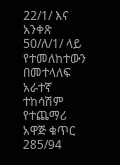22/1/ እና አንቀጽ 50/ለ/1/ ላይ የተመለከተውን በመተላለፍ አራተኛ ተከሳሽም የተጨማሪ አዋጅ ቁጥር 285/94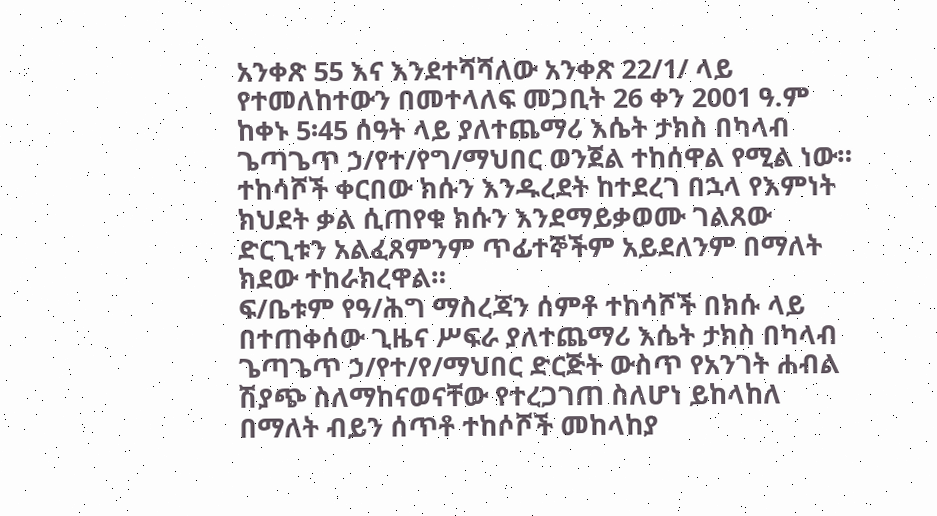አንቀጽ 55 እና እንደተሻሻለው አንቀጽ 22/1/ ላይ የተመለከተውን በመተላለፍ መጋቢት 26 ቀን 2001 ዓ.ም ከቀኑ 5፡45 ሰዓት ላይ ያለተጨማሪ እሴት ታክስ በካላብ ጌጣጌጥ ኃ/የተ/የግ/ማህበር ወንጀል ተከሰዋል የሚል ነው።
ተከሳሾች ቀርበው ክሱን እንዱረደት ከተደረገ በኋላ የእምነት ክህደት ቃል ሲጠየቁ ክሱን እንደማይቃወሙ ገልጸው ድርጊቱን አልፈጸምንም ጥፊተኞችም አይደለንም በማለት ክደው ተከራክረዋል።
ፍ/ቤቱም የዓ/ሕግ ማስረጃን ሰምቶ ተከሳሾች በክሱ ላይ በተጠቀሰው ጊዜና ሥፍራ ያለተጨማሪ እሴት ታክስ በካላብ ጌጣጌጥ ኃ/የተ/የ/ማህበር ድርጅት ውስጥ የአንገት ሐብል ሽያጭ ስለማከናወናቸው የተረጋገጠ ስለሆነ ይከላከለ በማለት ብይን ሰጥቶ ተከሶሾች መከላከያ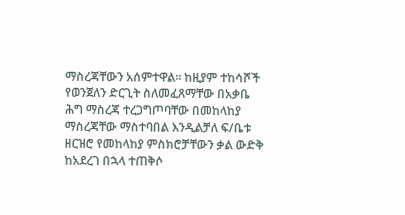ማስረጃቸውን አሰምተዋል። ከዚያም ተከሳሾች የወንጀለን ድርጊት ስለመፈጸማቸው በአቃቤ ሕግ ማስረጃ ተረጋግጦባቸው በመከላከያ ማስረጃቸው ማስተባበል እንዲልቻለ ፍ/ቤቱ ዘርዝሮ የመከላከያ ምስክሮቻቸውን ቃል ውድቅ ከአደረገ በኋላ ተጠቅሶ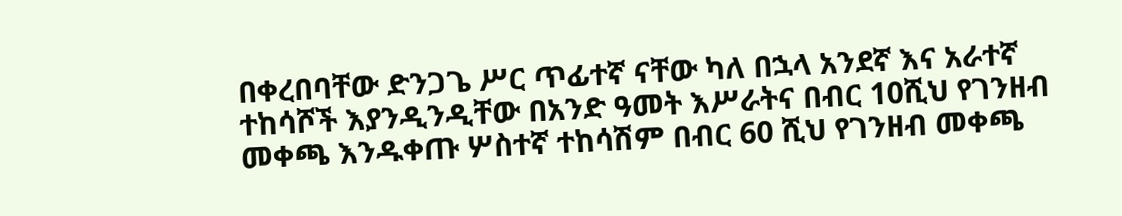በቀረበባቸው ድንጋጌ ሥር ጥፊተኛ ናቸው ካለ በኋላ አንደኛ እና አራተኛ ተከሳሾች እያንዲንዲቸው በአንድ ዓመት እሥራትና በብር 10ሺህ የገንዘብ መቀጫ እንዱቀጡ ሦስተኛ ተከሳሽም በብር 60 ሺህ የገንዘብ መቀጫ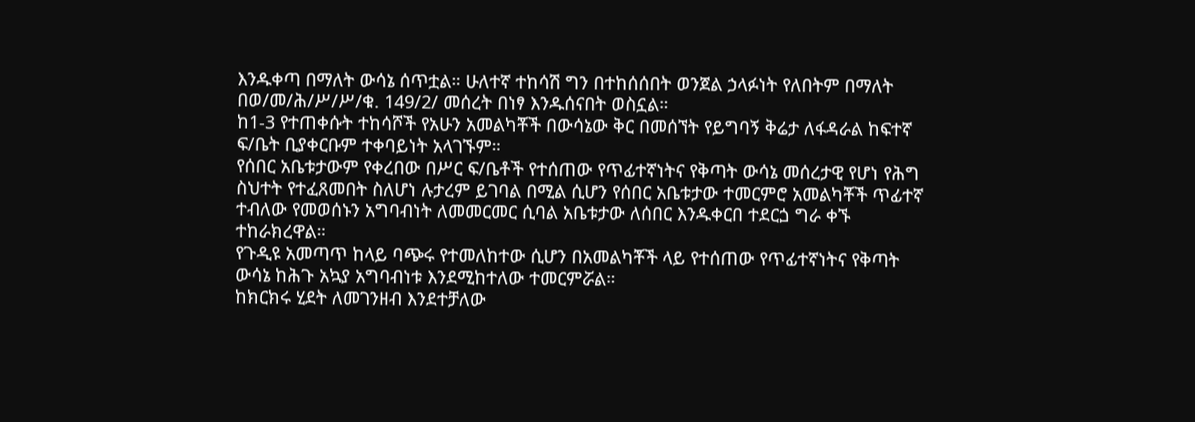እንዱቀጣ በማለት ውሳኔ ሰጥቷል። ሁለተኛ ተከሳሽ ግን በተከሰሰበት ወንጀል ኃላፉነት የለበትም በማለት በወ/መ/ሕ/ሥ/ሥ/ቁ. 149/2/ መሰረት በነፃ እንዱሰናበት ወስኗል።
ከ1-3 የተጠቀሱት ተከሳሾች የአሁን አመልካቾች በውሳኔው ቅር በመሰኘት የይግባኝ ቅሬታ ለፋዳራል ከፍተኛ ፍ/ቤት ቢያቀርቡም ተቀባይነት አላገኙም።
የሰበር አቤቱታውም የቀረበው በሥር ፍ/ቤቶች የተሰጠው የጥፊተኛነትና የቅጣት ውሳኔ መሰረታዊ የሆነ የሕግ ስህተት የተፈጸመበት ስለሆነ ሉታረም ይገባል በሚል ሲሆን የሰበር አቤቱታው ተመርምሮ አመልካቾች ጥፊተኛ ተብለው የመወሰኑን አግባብነት ለመመርመር ሲባል አቤቱታው ለሰበር እንዱቀርበ ተደርጏ ግራ ቀኙ ተከራክረዋል።
የጉዲዩ አመጣጥ ከላይ ባጭሩ የተመለከተው ሲሆን በአመልካቾች ላይ የተሰጠው የጥፊተኛነትና የቅጣት ውሳኔ ከሕጉ አኳያ አግባብነቱ እንደሚከተለው ተመርምሯል።
ከክርክሩ ሂደት ለመገንዘብ እንደተቻለው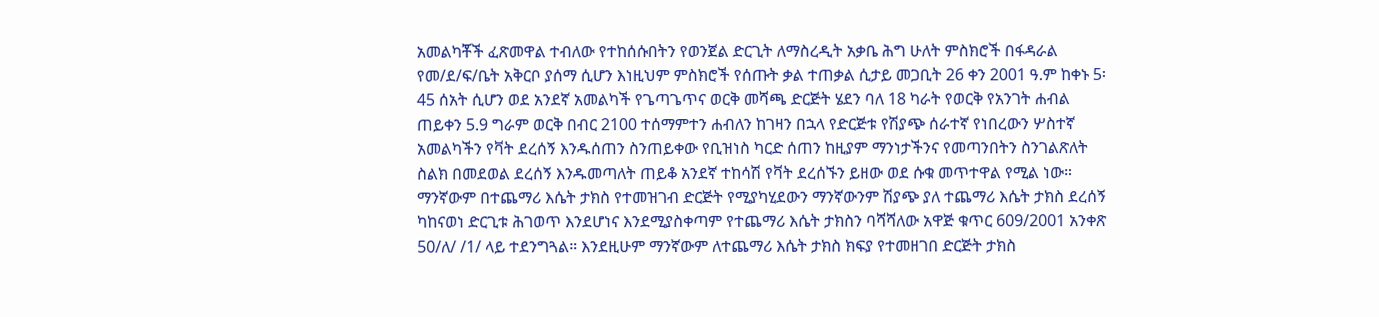አመልካቾች ፈጽመዋል ተብለው የተከሰሱበትን የወንጀል ድርጊት ለማስረዲት አቃቤ ሕግ ሁለት ምስክሮች በፋዳራል የመ/ደ/ፍ/ቤት አቅርቦ ያሰማ ሲሆን እነዚህም ምስክሮች የሰጡት ቃል ተጠቃል ሲታይ መጋቢት 26 ቀን 2001 ዓ.ም ከቀኑ 5፡45 ሰአት ሲሆን ወደ አንደኛ አመልካች የጌጣጌጥና ወርቅ መሻጫ ድርጅት ሄደን ባለ 18 ካራት የወርቅ የአንገት ሐብል ጠይቀን 5.9 ግራም ወርቅ በብር 2100 ተሰማምተን ሐብለን ከገዛን በኋላ የድርጅቱ የሽያጭ ሰራተኛ የነበረውን ሦስተኛ አመልካችን የቫት ደረሰኝ እንዱሰጠን ስንጠይቀው የቢዝነስ ካርድ ሰጠን ከዚያም ማንነታችንና የመጣንበትን ስንገልጽለት ስልክ በመደወል ደረሰኝ እንዱመጣለት ጠይቆ አንደኛ ተከሳሽ የቫት ደረሰኙን ይዘው ወደ ሱቁ መጥተዋል የሚል ነው።
ማንኛውም በተጨማሪ እሴት ታክስ የተመዝገብ ድርጅት የሚያካሂደውን ማንኛውንም ሽያጭ ያለ ተጨማሪ እሴት ታክስ ደረሰኝ ካከናወነ ድርጊቱ ሕገወጥ እንደሆነና እንደሚያስቀጣም የተጨማሪ እሴት ታክስን ባሻሻለው አዋጅ ቁጥር 609/2001 አንቀጽ 50/ለ/ /1/ ላይ ተደንግጓል። እንደዚሁም ማንኛውም ለተጨማሪ እሴት ታክስ ክፍያ የተመዘገበ ድርጅት ታክስ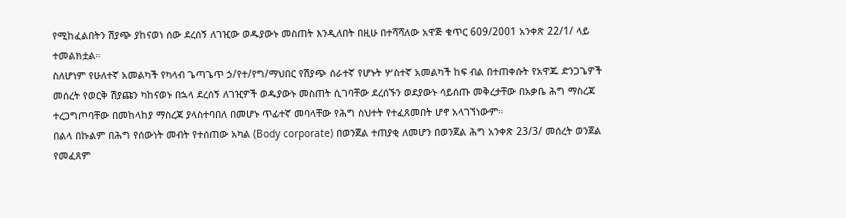የሚከፈልበትን ሽያጭ ያከናወነ ሰው ደረሰኝ ለገዢው ወዱያውኑ መስጠት እንዲለበት በዚሁ በተሻሻለው አዋጅ ቁጥር 609/2001 አንቀጽ 22/1/ ላይ ተመልክቷል።
ስለሆነም የሁለተኛ አመልካች የካላብ ጌጣጌጥ ኃ/የተ/የግ/ማህበር የሽያጭ ሰራተኛ የሆኑት ሦስተኛ አመልካች ከፍ ብል በተጠቀሱት የአዋጁ ድንጋጌዎች መሰረት የወርቅ ሽያጩን ካከናወኑ በኋላ ደረሰኝ ለገዢዎች ወዱያውኑ መስጠት ሲገባቸው ደረሰኙን ወደያውኑ ሳይሰጡ መቅረታቸው በአቃቤ ሕግ ማስረጃ ተረጋግጦባቸው በመከላከያ ማስረጃ ያላስተባበለ በመሆኑ ጥፊተኛ መባላቸው የሕግ ስህተት የተፈጸመበት ሆኖ አላገኘነውም።
በልላ በኩልም በሕግ የሰውነት መብት የተሰጠው አካል (Body corporate) በወንጀል ተጠያቂ ለመሆን በወንጀል ሕግ አንቀጽ 23/3/ መሰረት ወንጀል የመፈጸም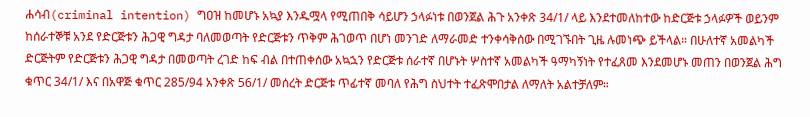ሐሳብ(criminal intention) ግዐዝ ከመሆኑ አኳያ እንዱሟላ የሚጠበቅ ሳይሆን ኃላፉነቱ በወንጀል ሕጉ አንቀጽ 34/1/ ላይ እንደተመለከተው ከድርጅቱ ኃላፉዎች ወይንም ከሰራተኞቹ አንደ የድርጅቱን ሕጋዊ ግዳታ ባለመወጣት የድርጅቱን ጥቅም ሕገወጥ በሆነ መንገድ ለማራመድ ተንቀሳቅሰው በሚገኙበት ጊዜ ሉመነጭ ይችላል። በሁለተኛ አመልካች ድርጅትም የድርጅቱን ሕጋዊ ግዳታ በመወጣት ረገድ ከፍ ብል በተጠቀሰው አኳኋን የድርጅቱ ሰራተኛ በሆኑት ሦስተኛ አመልካች ዓማካኝነት የተፈጸመ እንደመሆኑ መጠን በወንጀል ሕግ ቁጥር 34/1/ እና በአዋጅ ቁጥር 285/94 አንቀጽ 56/1/ መሰረት ድርጅቱ ጥፊተኛ መባለ የሕግ ስህተት ተፈጽሞበታል ለማለት አልተቻለም።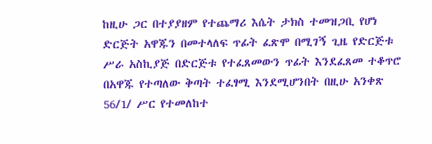ከዚሁ ጋር በተያያዘም የተጨማሪ እሴት ታክስ ተመዝጋቢ የሆነ ድርጅት አዋጁን በመተላለፍ ጥፊት ፈጽሞ በሚገኝ ጊዜ የድርጅቱ ሥራ አስኪያጅ በድርጅቱ የተፈጸመውን ጥፊት እንደፈጸመ ተቆጥሮ በአዋጁ የተጣለው ቅጣት ተፈፃሚ እንደሚሆንበት በዚሁ አንቀጽ 56/1/ ሥር የተመለከተ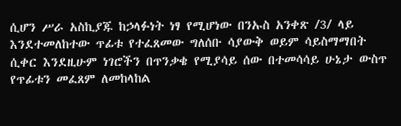ሲሆን ሥራ አስኪያጁ ከኃላፉነት ነፃ የሚሆነው በንኡስ አንቀጽ /3/ ላይ እንደተመለከተው ጥፊቱ የተፈጸመው ግለሰቡ ሳያውቅ ወይም ሳይስማማበት ሲቀር እንደዚሁም ነገሮችን በጥንቃቄ የሚያሳይ ሰው በተመሳሳይ ሁኔታ ውስጥ የጥፊቱን መፈጸም ለመከላከል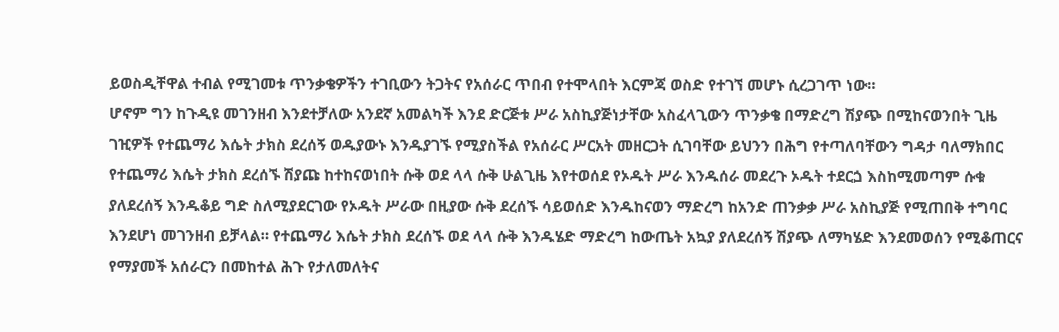ይወስዲቸዋል ተብል የሚገመቱ ጥንቃቄዎችን ተገቢውን ትጋትና የአሰራር ጥበብ የተሞላበት እርምጃ ወስድ የተገኘ መሆኑ ሲረጋገጥ ነው።
ሆኖም ግን ከጉዲዩ መገንዘብ እንደተቻለው አንደኛ አመልካች እንደ ድርጅቱ ሥራ አስኪያጅነታቸው አስፈላጊውን ጥንቃቄ በማድረግ ሽያጭ በሚከናወንበት ጊዜ ገዢዎች የተጨማሪ እሴት ታክስ ደረሰኝ ወዱያውኑ እንዱያገኙ የሚያስችል የአሰራር ሥርአት መዘርጋት ሲገባቸው ይህንን በሕግ የተጣለባቸውን ግዳታ ባለማክበር የተጨማሪ እሴት ታክስ ደረሰኙ ሽያጩ ከተከናወነበት ሱቅ ወደ ላላ ሱቅ ሁልጊዜ እየተወሰደ የኦዱት ሥራ እንዱሰራ መደረጉ ኦዱት ተደርጏ እስከሚመጣም ሱቁ ያለደረሰኝ እንዱቆይ ግድ ስለሚያደርገው የኦዱት ሥራው በዚያው ሱቅ ደረሰኙ ሳይወሰድ እንዱከናወን ማድረግ ከአንድ ጠንቃቃ ሥራ አስኪያጅ የሚጠበቅ ተግባር እንደሆነ መገንዘብ ይቻላል። የተጨማሪ እሴት ታክስ ደረሰኙ ወደ ላላ ሱቅ እንዱሄድ ማድረግ ከውጤት አኳያ ያለደረሰኝ ሽያጭ ለማካሄድ እንደመወሰን የሚቆጠርና የማያመች አሰራርን በመከተል ሕጉ የታለመለትና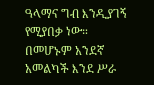ዓላማና ግብ እንዲያገኝ የሚያበቃ ነው።
በመሆኑም አንደኛ አመልካች እንደ ሥራ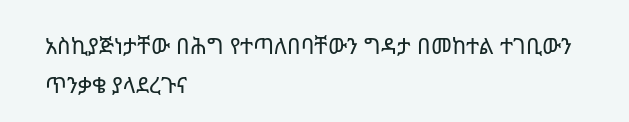አስኪያጅነታቸው በሕግ የተጣለበባቸውን ግዳታ በመከተል ተገቢውን ጥንቃቄ ያላደረጉና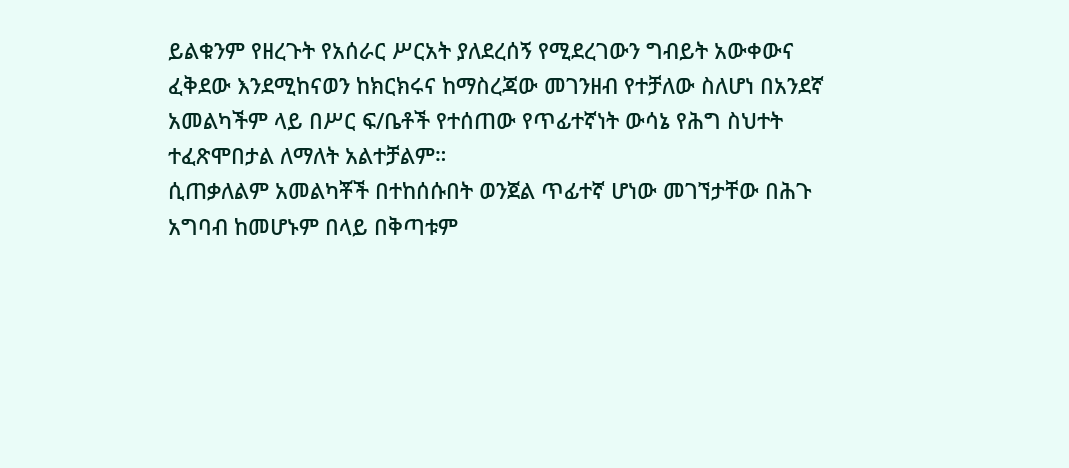ይልቁንም የዘረጉት የአሰራር ሥርአት ያለደረሰኝ የሚደረገውን ግብይት አውቀውና ፈቅደው እንደሚከናወን ከክርክሩና ከማስረጃው መገንዘብ የተቻለው ስለሆነ በአንደኛ አመልካችም ላይ በሥር ፍ/ቤቶች የተሰጠው የጥፊተኛነት ውሳኔ የሕግ ስህተት ተፈጽሞበታል ለማለት አልተቻልም።
ሲጠቃለልም አመልካቾች በተከሰሱበት ወንጀል ጥፊተኛ ሆነው መገኘታቸው በሕጉ አግባብ ከመሆኑም በላይ በቅጣቱም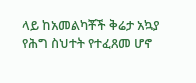ላይ ከአመልካቾች ቅሬታ አኳያ የሕግ ስህተት የተፈጸመ ሆኖ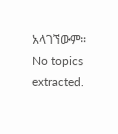አላገኘውም።
No topics extracted.